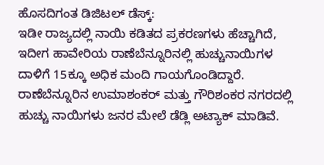ಹೊಸದಿಗಂತ ಡಿಜಿಟಲ್ ಡೆಸ್ಕ್:
ಇಡೀ ರಾಜ್ಯದಲ್ಲಿ ನಾಯಿ ಕಡಿತದ ಪ್ರಕರಣಗಳು ಹೆಚ್ಚಾಗಿದೆ, ಇದೀಗ ಹಾವೇರಿಯ ರಾಣೆಬೆನ್ನೂರಿನಲ್ಲಿ ಹುಚ್ಚುನಾಯಿಗಳ ದಾಳಿಗೆ 15ಕ್ಕೂ ಅಧಿಕ ಮಂದಿ ಗಾಯಗೊಂಡಿದ್ದಾರೆ.
ರಾಣೆಬೆನ್ನೂರಿನ ಉಮಾಶಂಕರ್ ಮತ್ತು ಗೌರಿಶಂಕರ ನಗರದಲ್ಲಿ ಹುಚ್ಚು ನಾಯಿಗಳು ಜನರ ಮೇಲೆ ಡೆಡ್ಲಿ ಅಟ್ಯಾಕ್ ಮಾಡಿವೆ.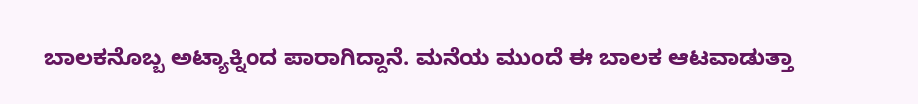ಬಾಲಕನೊಬ್ಬ ಅಟ್ಯಾಕ್ನಿಂದ ಪಾರಾಗಿದ್ದಾನೆ. ಮನೆಯ ಮುಂದೆ ಈ ಬಾಲಕ ಆಟವಾಡುತ್ತಾ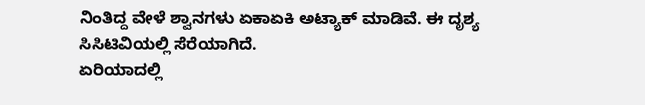ನಿಂತಿದ್ದ ವೇಳೆ ಶ್ವಾನಗಳು ಏಕಾಏಕಿ ಅಟ್ಯಾಕ್ ಮಾಡಿವೆ. ಈ ದೃಶ್ಯ ಸಿಸಿಟಿವಿಯಲ್ಲಿ ಸೆರೆಯಾಗಿದೆ.
ಏರಿಯಾದಲ್ಲಿ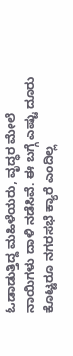ಓಡಾಡುತ್ತಿದ್ದ ಮಹಿಳೆಯರು, ವೃದ್ಧರ ಮೇಲೆ ನಾಯಿಗಳು ದಾಳಿ ನಡೆಸಿವೆ. ಈ ಬಗ್ಗೆ ಎಷ್ಟು ದೂರು ಕೊಟ್ಟರೂ ನಗರಸಭೆ ಕ್ಯಾರೆ ಎಂದಿಲ್ಲ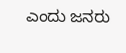ಎಂದು ಜನರು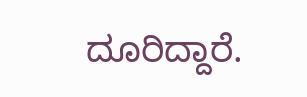ದೂರಿದ್ದಾರೆ.